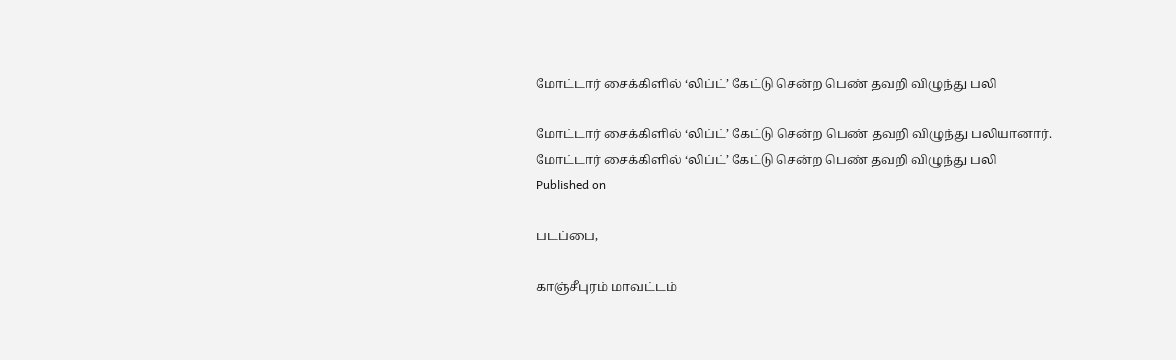மோட்டார் சைக்கிளில் ‘லிப்ட்’ கேட்டு சென்ற பெண் தவறி விழுந்து பலி

மோட்டார் சைக்கிளில் ‘லிப்ட்’ கேட்டு சென்ற பெண் தவறி விழுந்து பலியானார்.
மோட்டார் சைக்கிளில் ‘லிப்ட்’ கேட்டு சென்ற பெண் தவறி விழுந்து பலி
Published on

படப்பை,

காஞ்சீபுரம் மாவட்டம்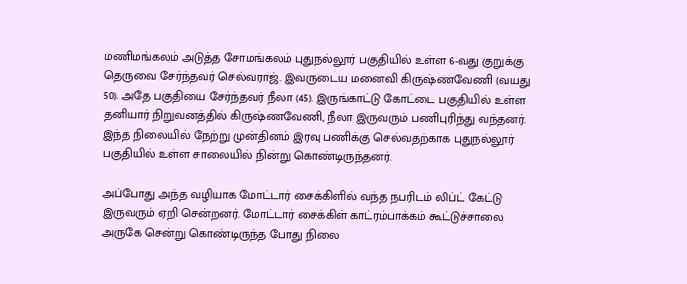மணிமங்கலம் அடுத்த சோமங்கலம் புதுநல்லூர் பகுதியில் உள்ள 6-வது குறுக்கு தெருவை சேர்ந்தவர் செல்வராஜ். இவருடைய மனைவி கிருஷ்ணவேணி (வயது 50). அதே பகுதியை சேர்ந்தவர் நீலா (45). இருங்காட்டு கோட்டை பகுதியில் உள்ள தனியார் நிறுவனத்தில் கிருஷ்ணவேணி, நீலா இருவரும் பணிபுரிந்து வந்தனர். இந்த நிலையில் நேற்று முன்தினம் இரவு பணிக்கு செல்வதற்காக புதுநல்லூர் பகுதியில் உள்ள சாலையில் நின்று கொண்டிருந்தனர்.

அப்போது அந்த வழியாக மோட்டார் சைக்கிளில் வந்த நபரிடம் லிப்ட் கேட்டு இருவரும் ஏறி சென்றனர். மோட்டார் சைக்கிள் காட்ரம்பாக்கம் கூட்டுச்சாலை அருகே சென்று கொண்டிருந்த போது நிலை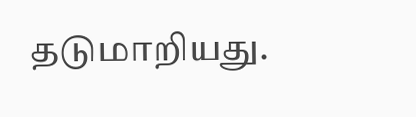தடுமாறியது.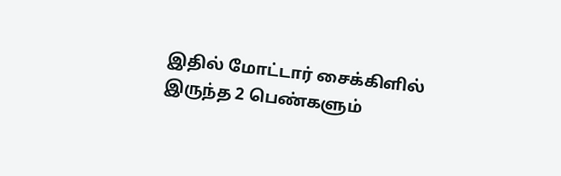இதில் மோட்டார் சைக்கிளில் இருந்த 2 பெண்களும்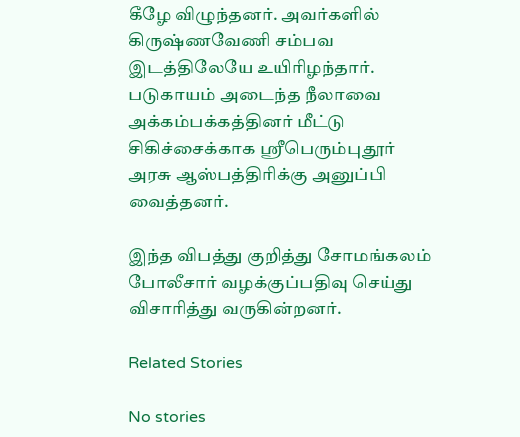கீழே விழுந்தனர். அவர்களில் கிருஷ்ணவேணி சம்பவ இடத்திலேயே உயிரிழந்தார். படுகாயம் அடைந்த நீலாவை அக்கம்பக்கத்தினர் மீட்டு சிகிச்சைக்காக ஸ்ரீபெரும்புதூர் அரசு ஆஸ்பத்திரிக்கு அனுப்பி வைத்தனர்.

இந்த விபத்து குறித்து சோமங்கலம் போலீசார் வழக்குப்பதிவு செய்து விசாரித்து வருகின்றனர்.

Related Stories

No stories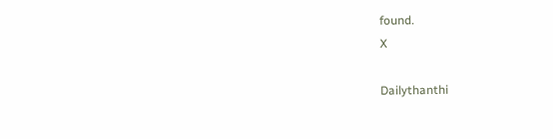found.
X

Dailythanthi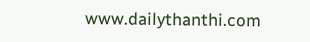www.dailythanthi.com